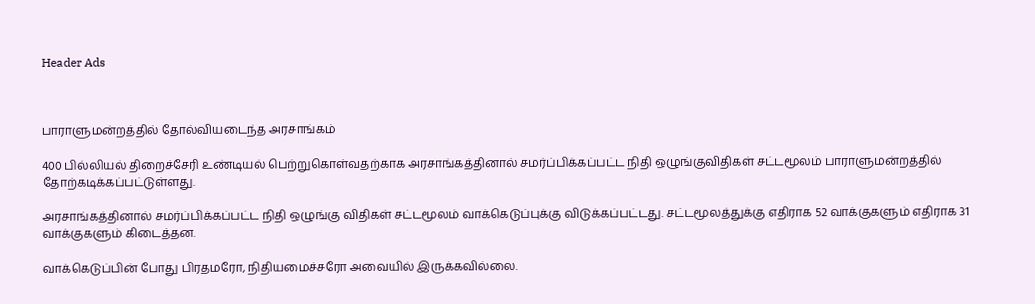Header Ads



பாராளுமன்றத்தில் தோல்வியடைந்த அரசாங்கம்

400 பில்லியல் திறைச்சேரி உண்டியல் பெற்றுகொள்வதற்காக அரசாங்கத்தினால் சமர்ப்பிக்கப்பட்ட நிதி ஒழுங்குவிதிகள் சட்டமூலம் பாராளுமன்றத்தில் தோற்கடிக்கப்பட்டுள்ளது.

அரசாங்கத்தினால் சமர்ப்பிக்கப்பட்ட நிதி ஒழுங்கு விதிகள் சட்டமூலம் வாக்கெடுப்புக்கு விடுக்கப்பட்டது. சட்டமூலத்துக்கு எதிராக 52 வாக்குகளும் எதிராக 31 வாக்குகளும் கிடைத்தன.

வாக்கெடுப்பின் போது பிரதமரோ, நிதியமைச்சரோ அவையில் இருக்கவில்லை.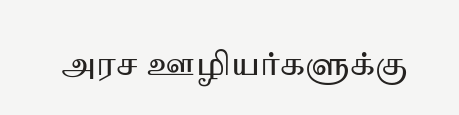அரச ஊழியர்களுக்கு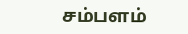சம்பளம்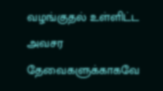வழங்குதல் உள்ளிட்ட அவசர தேவைகளுக்காகவே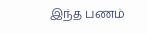இந்த பணம்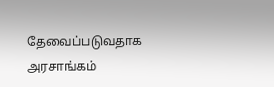தேவைப்படுவதாக அரசாங்கம்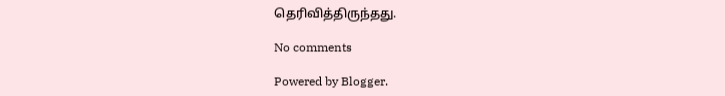தெரிவித்திருந்தது.

No comments

Powered by Blogger.